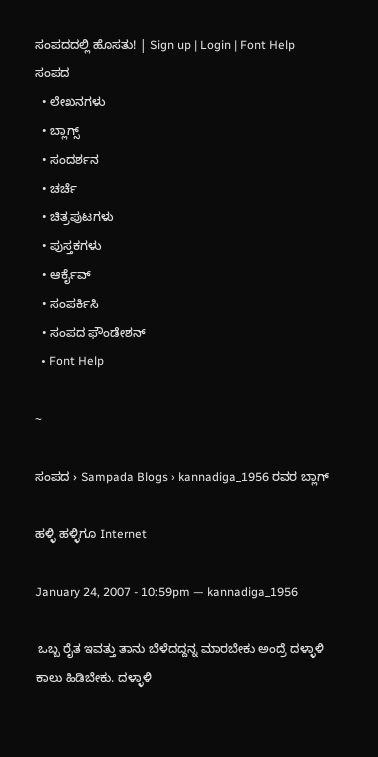ಸಂಪದದಲ್ಲಿ ಹೊಸತು! | Sign up | Login | Font Help
ಸಂಪದ
  • ಲೇಖನಗಳು
  • ಬ್ಲಾಗ್ಸ್
  • ಸಂದರ್ಶನ
  • ಚರ್ಚೆ
  • ಚಿತ್ರಪುಟಗಳು
  • ಪುಸ್ತಕಗಳು
  • ಆರ್ಕೈವ್
  • ಸಂಪರ್ಕಿಸಿ
  • ಸಂಪದ ಫೌಂಡೇಶನ್
  • Font Help

~

ಸಂಪದ › Sampada Blogs › kannadiga_1956 ರವರ ಬ್ಲಾಗ್

ಹಳ್ಳಿ ಹಳ್ಳಿಗೂ Internet

January 24, 2007 - 10:59pm — kannadiga_1956

 ಒಬ್ಬ ರೈತ ಇವತ್ತು ತಾನು ಬೆಳೆದದ್ದನ್ನ ಮಾರಬೇಕು ಅಂದ್ರೆ ದಳ್ಳಾಳಿ ಕಾಲು ಹಿಡಿಬೇಕು. ದಳ್ಳಾಳಿ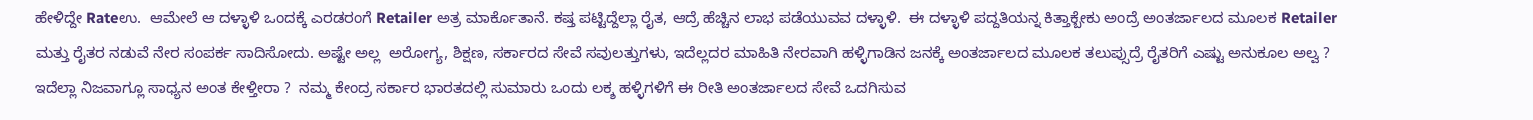ಹೇಳಿದ್ದೇ Rateಉ.  ಆಮೇಲೆ ಆ ದಳ್ಳಾಳಿ ಒಂದಕ್ಕೆ ಎರಡರಂಗೆ Retailer ಅತ್ರ ಮಾರ್ಕೊತಾನೆ. ಕಷ್ತ ಪಟ್ಟಿದ್ದೆಲ್ಲಾ ರೈತ, ಆದ್ರೆ ಹೆಚ್ಚಿನ ಲಾಭ ಪಡೆಯುವವ ದಳ್ಳಾಳಿ.  ಈ ದಳ್ಳಾಳಿ ಪದ್ದತಿಯನ್ನ ಕಿತ್ತಾಕ್ಬೇಕು ಅಂದ್ರೆ ಅಂತರ್ಜಾಲದ ಮೂಲಕ Retailer ಮತ್ತು ರೈತರ ನಡುವೆ ನೇರ ಸಂಪರ್ಕ ಸಾದಿಸೋದು. ಅಷ್ಟೇ ಅಲ್ಲ  ಅರೋಗ್ಯ, ಶಿಕ್ಷಣ, ಸರ್ಕಾರದ ಸೇವೆ ಸವುಲತ್ತುಗಳು, ಇದೆಲ್ಲದರ ಮಾಹಿತಿ ನೇರವಾಗಿ ಹಳ್ಳಿಗಾಡಿನ ಜನಕ್ಕೆ ಅಂತರ್ಜಾಲದ ಮೂಲಕ ತಲುಪ್ಸುದ್ರೆ ರೈತರಿಗೆ ಎಷ್ಟು ಅನುಕೂಲ ಅಲ್ವ ? ಇದೆಲ್ಲಾ ನಿಜವಾಗ್ಲೂ ಸಾಧ್ಯನ ಅಂತ ಕೇಳ್ತೀರಾ ?  ನಮ್ಮ ಕೇಂದ್ರ ಸರ್ಕಾರ ಭಾರತದಲ್ಲಿ ಸುಮಾರು ಒಂದು ಲಕ್ಶ ಹಳ್ಳಿಗಳಿಗೆ ಈ ರೀತಿ ಅಂತರ್ಜಾಲದ ಸೇವೆ ಒದಗಿಸುವ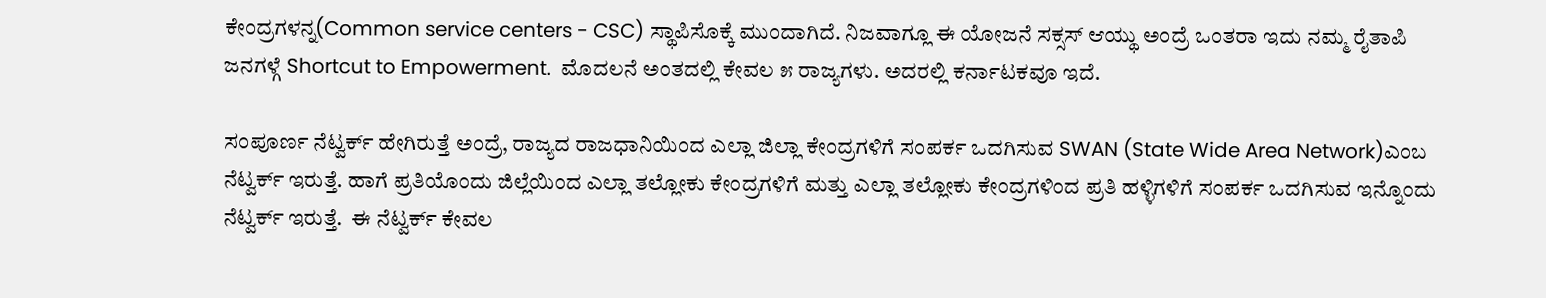ಕೇಂದ್ರಗಳನ್ನ(Common service centers - CSC) ಸ್ಥಾಪಿಸೊಕ್ಕೆ ಮುಂದಾಗಿದೆ. ನಿಜವಾಗ್ಲೂ ಈ ಯೋಜನೆ ಸಕ್ಸಸ್ ಆಯ್ಥು ಅಂದ್ರೆ ಒಂತರಾ ಇದು ನಮ್ಮ ರೈತಾಪಿ ಜನಗಳ್ಗೆ Shortcut to Empowerment.  ಮೊದಲನೆ ಅಂತದಲ್ಲಿ ಕೇವಲ ೫ ರಾಜ್ಯಗಳು. ಅದರಲ್ಲಿ ಕರ್ನಾಟಕವೂ ಇದೆ.

ಸಂಪೂರ್ಣ ನೆಟ್ವರ್ಕ್ ಹೇಗಿರುತ್ತೆ ಅಂದ್ರೆ, ರಾಜ್ಯದ ರಾಜಧಾನಿಯಿಂದ ಎಲ್ಲಾ ಜಿಲ್ಲಾ ಕೇಂದ್ರಗಳಿಗೆ ಸಂಪರ್ಕ ಒದಗಿಸುವ SWAN (State Wide Area Network)ಎಂಬ ನೆಟ್ವರ್ಕ್ ಇರುತ್ತೆ. ಹಾಗೆ ಪ್ರತಿಯೊಂದು ಜಿಲ್ಲೆಯಿಂದ ಎಲ್ಲಾ ತಲ್ಲೋಕು ಕೇಂದ್ರಗಳಿಗೆ ಮತ್ತು ಎಲ್ಲಾ ತಲ್ಲೋಕು ಕೇಂದ್ರಗಳಿಂದ ಪ್ರತಿ ಹಳ್ಳಿಗಳಿಗೆ ಸಂಪರ್ಕ ಒದಗಿಸುವ ಇನ್ನೊಂದು ನೆಟ್ವರ್ಕ್ ಇರುತ್ತೆ.  ಈ ನೆಟ್ವರ್ಕ್ ಕೇವಲ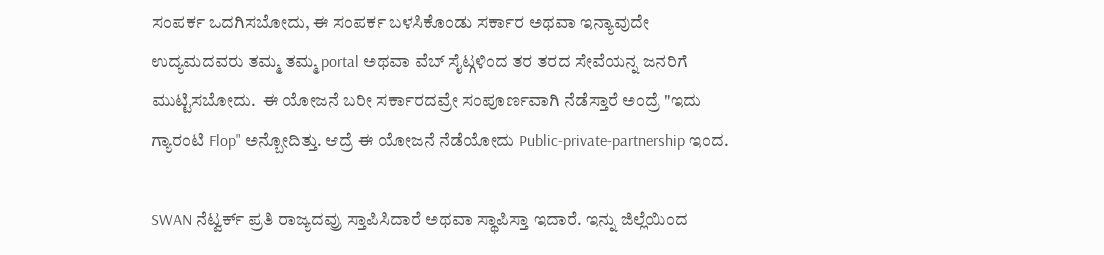ಸಂಪರ್ಕ ಒದಗಿಸಬೋದು, ಈ ಸಂಪರ್ಕ ಬಳಸಿಕೊಂಡು ಸರ್ಕಾರ ಅಥವಾ ಇನ್ಯಾವುದೇ ಉದ್ಯಮದವರು ತಮ್ಮ ತಮ್ಮ portal ಅಥವಾ ವೆಬ್ ಸೈಟ್ಗಳಿಂದ ತರ ತರದ ಸೇವೆಯನ್ನ ಜನರಿಗೆ ಮುಟ್ಟಿಸಬೋದು.  ಈ ಯೋಜನೆ ಬರೀ ಸರ್ಕಾರದವ್ರೇ ಸಂಪೂರ್ಣವಾಗಿ ನೆಡೆಸ್ತಾರೆ ಅಂದ್ರೆ "ಇದು ಗ್ಯಾರಂಟಿ Flop" ಅನ್ಬೋದಿತ್ತು. ಆದ್ರೆ ಈ ಯೋಜನೆ ನೆಡೆಯೋದು Public-private-partnership ಇಂದ.

SWAN ನೆಟ್ವರ್ಕ್ ಪ್ರತಿ ರಾಜ್ಯದವ್ರು ಸ್ತಾಪಿಸಿದಾರೆ ಅಥವಾ ಸ್ಥಾಪಿಸ್ತಾ ಇದಾರೆ. ಇನ್ನು ಜಿಲ್ಲೆಯಿಂದ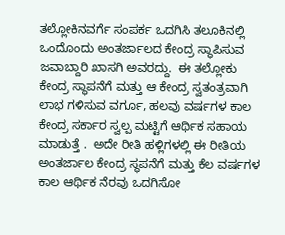ತಲ್ಲೋಕಿನವರ್ಗೆ ಸಂಪರ್ಕ ಒದಗಿಸಿ ತಲೂಕಿನಲ್ಲಿ ಒಂದೊಂದು ಅಂತರ್ಜಾಲದ ಕೇಂದ್ರ ಸ್ಥಾಪಿಸುವ ಜವಾಬ್ದಾರಿ ಖಾಸಗಿ ಅವರದ್ದು.  ಈ ತಲ್ಲೋಕು ಕೇಂದ್ರ ಸ್ಥಾಪನೆಗೆ ಮತ್ತು ಆ ಕೇಂದ್ರ ಸ್ವತಂತ್ರವಾಗಿ ಲಾಭ ಗಳಿಸುವ ವರ್ಗೂ, ಹಲವು ವರ್ಷಗಳ ಕಾಲ ಕೇಂದ್ರ ಸರ್ಕಾರ ಸ್ವಲ್ಪ ಮಟ್ಟಿಗೆ ಆರ್ಥಿಕ ಸಹಾಯ ಮಾಡುತ್ತೆ .  ಅದೇ ರೀತಿ ಹಳ್ಲಿಗಳಲ್ಲಿ ಈ ರೀತಿಯ ಅಂತರ್ಜಾಲ ಕೇಂದ್ರ ಸ್ಥಪನೆಗೆ ಮತ್ತು ಕೆಲ ವರ್ಷಗಳ ಕಾಲ ಆರ್ಥಿಕ ನೆರವು ಒದಗಿಸೋ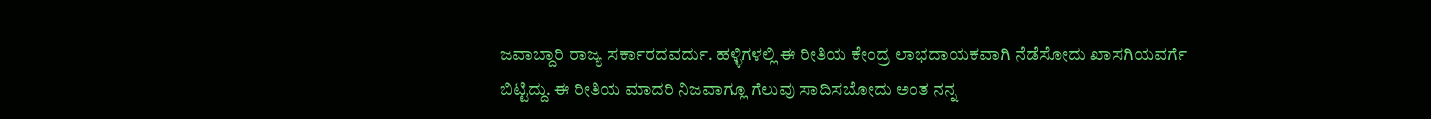ಜವಾಬ್ದಾರಿ ರಾಜ್ಯ ಸರ್ಕಾರದವರ್ದು. ಹಳ್ಳಿಗಳಲ್ಲಿ ಈ ರೀತಿಯ ಕೇಂದ್ರ ಲಾಭದಾಯಕವಾಗಿ ನೆಡೆಸೋದು ಖಾಸಗಿಯವರ್ಗೆ ಬಿಟ್ಟಿದ್ದು. ಈ ರೀತಿಯ ಮಾದರಿ ನಿಜವಾಗ್ಲೂ ಗೆಲುವು ಸಾದಿಸಬೋದು ಅಂತ ನನ್ನ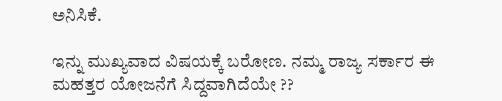ಅನಿಸಿಕೆ.

ಇನ್ನು ಮುಖ್ಯವಾದ ವಿಷಯಕ್ಕೆ ಬರೋಣ. ನಮ್ಮ ರಾಜ್ಯ ಸರ್ಕಾರ ಈ ಮಹತ್ತರ ಯೋಜನೆಗೆ ಸಿದ್ದವಾಗಿದೆಯೇ ??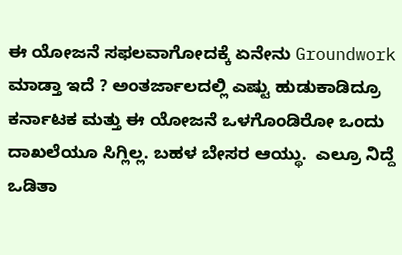ಈ ಯೋಜನೆ ಸಫಲವಾಗೋದಕ್ಕೆ ಏನೇನು Groundwork ಮಾಡ್ತಾ ಇದೆ ? ಅಂತರ್ಜಾಲದಲ್ಲಿ ಎಷ್ಟು ಹುಡುಕಾಡಿದ್ರೂ ಕರ್ನಾಟಕ ಮತ್ತು ಈ ಯೋಜನೆ ಒಳಗೊಂಡಿರೋ ಒಂದು ದಾಖಲೆಯೂ ಸಿಗ್ಲಿಲ್ಲ. ಬಹಳ ಬೇಸರ ಆಯ್ಥು.  ಎಲ್ರೂ ನಿದ್ದೆ ಒಡಿತಾ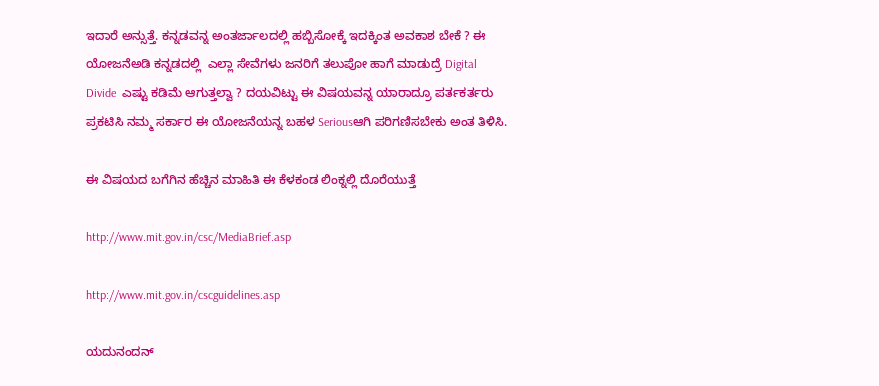ಇದಾರೆ ಅನ್ಸುತ್ತೆ. ಕನ್ನಡವನ್ನ ಅಂತರ್ಜಾಲದಲ್ಲಿ ಹಬ್ಬಿಸೋಕ್ಕೆ ಇದಕ್ಕಿಂತ ಅವಕಾಶ ಬೇಕೆ ? ಈ ಯೋಜನೆಅಡಿ ಕನ್ನಡದಲ್ಲಿ  ಎಲ್ಲಾ ಸೇವೆಗಳು ಜನರಿಗೆ ತಲುಪೋ ಹಾಗೆ ಮಾಡುದ್ರೆ Digital Divide  ಎಷ್ಟು ಕಡಿಮೆ ಆಗುತ್ತಲ್ವಾ ? ದಯವಿಟ್ಟು ಈ ವಿಷಯವನ್ನ ಯಾರಾದ್ರೂ ಪರ್ತಕರ್ತರು ಪ್ರಕಟಿಸಿ ನಮ್ಮ ಸರ್ಕಾರ ಈ ಯೋಜನೆಯನ್ನ ಬಹಳ Seriousಆಗಿ ಪರಿಗಣಿಸಬೇಕು ಅಂತ ತಿಳಿಸಿ.

ಈ ವಿಷಯದ ಬಗೆಗಿನ ಹೆಚ್ಚಿನ ಮಾಹಿತಿ ಈ ಕೆಳಕಂಡ ಲಿಂಕ್ನಲ್ಲಿ ದೊರೆಯುತ್ತೆ

http://www.mit.gov.in/csc/MediaBrief.asp

http://www.mit.gov.in/cscguidelines.asp

ಯದುನಂದನ್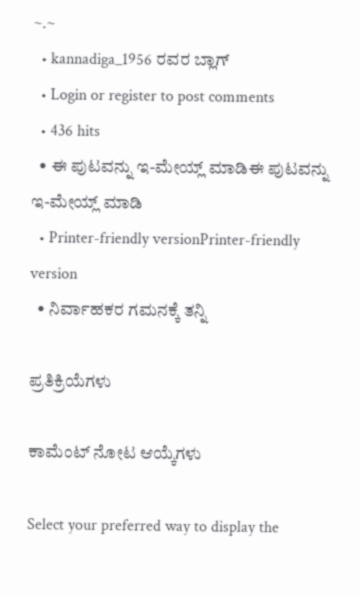~.~
  • kannadiga_1956 ರವರ ಬ್ಲಾಗ್
  • Login or register to post comments
  • 436 hits
  • ಈ ಪುಟವನ್ನು ಇ-ಮೇಯ್ಲ್ ಮಾಡಿಈ ಪುಟವನ್ನು ಇ-ಮೇಯ್ಲ್ ಮಾಡಿ
  • Printer-friendly versionPrinter-friendly version
  • ನಿರ್ವಾಹಕರ ಗಮನಕ್ಕೆ ತನ್ನಿ

ಪ್ರತಿಕ್ರಿಯೆಗಳು

ಕಾಮೆಂಟ್ ನೋಟ ಆಯ್ಕೆಗಳು

Select your preferred way to display the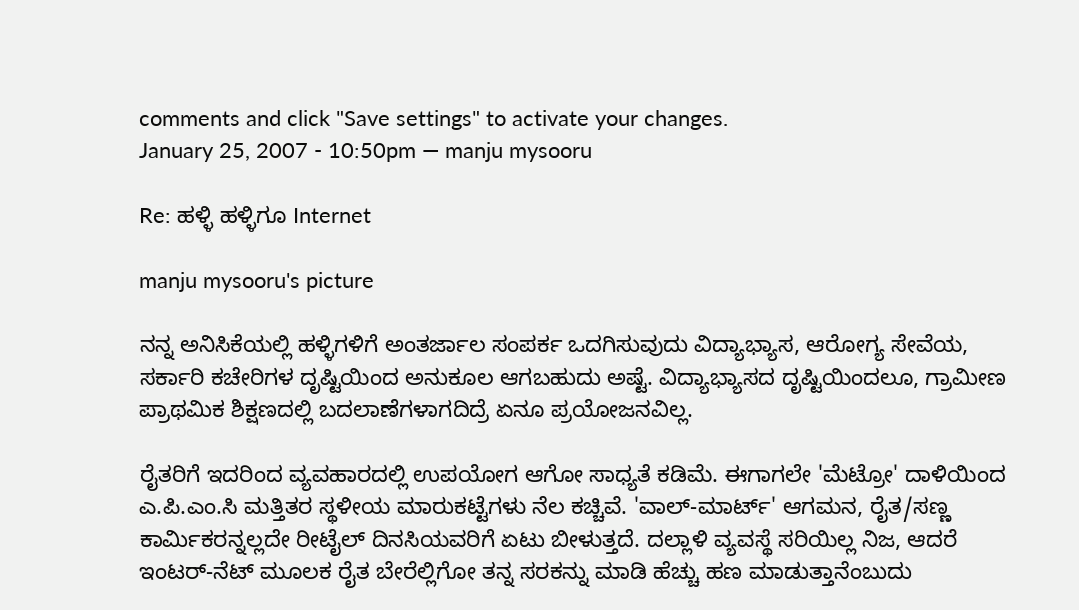comments and click "Save settings" to activate your changes.
January 25, 2007 - 10:50pm — manju mysooru

Re: ಹಳ್ಳಿ ಹಳ್ಳಿಗೂ Internet

manju mysooru's picture

ನನ್ನ ಅನಿಸಿಕೆಯಲ್ಲಿ ಹಳ್ಳಿಗಳಿಗೆ ಅಂತರ್ಜಾಲ ಸಂಪರ್ಕ ಒದಗಿಸುವುದು ವಿದ್ಯಾಭ್ಯಾಸ, ಆರೋಗ್ಯ ಸೇವೆಯ, ಸರ್ಕಾರಿ ಕಚೇರಿಗಳ ದೃಷ್ಟಿಯಿಂದ ಅನುಕೂಲ ಆಗಬಹುದು ಅಷ್ಟೆ. ವಿದ್ಯಾಭ್ಯಾಸದ ದೃಷ್ಟಿಯಿಂದಲೂ, ಗ್ರಾಮೀಣ ಪ್ರಾಥಮಿಕ ಶಿಕ್ಷಣದಲ್ಲಿ ಬದಲಾಣೆಗಳಾಗದಿದ್ರೆ ಏನೂ ಪ್ರಯೋಜನವಿಲ್ಲ.

ರೈತರಿಗೆ ಇದರಿಂದ ವ್ಯವಹಾರದಲ್ಲಿ ಉಪಯೋಗ ಆಗೋ ಸಾಧ್ಯತೆ ಕಡಿಮೆ. ಈಗಾಗಲೇ 'ಮೆಟ್ರೋ' ದಾಳಿಯಿಂದ ಎ.ಪಿ.ಎಂ.ಸಿ ಮತ್ತಿತರ ಸ್ಥಳೀಯ ಮಾರುಕಟ್ಟೆಗಳು ನೆಲ ಕಚ್ಚಿವೆ. 'ವಾಲ್-ಮಾರ್ಟ್' ಆಗಮನ, ರೈತ/ಸಣ್ಣ ಕಾರ್ಮಿಕರನ್ನಲ್ಲದೇ ರೀಟೈಲ್ ದಿನಸಿಯವರಿಗೆ ಏಟು ಬೀಳುತ್ತದೆ. ದಲ್ಲಾಳಿ ವ್ಯವಸ್ಥೆ ಸರಿಯಿಲ್ಲ ನಿಜ, ಆದರೆ ಇಂಟರ್-ನೆಟ್ ಮೂಲಕ ರೈತ ಬೇರೆಲ್ಲಿಗೋ ತನ್ನ ಸರಕನ್ನು ಮಾಡಿ ಹೆಚ್ಚು ಹಣ ಮಾಡುತ್ತಾನೆಂಬುದು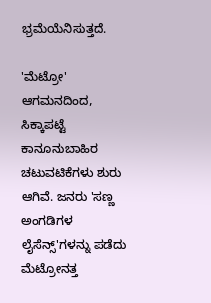ಭ್ರಮೆಯೆನಿಸುತ್ತದೆ.

'ಮೆಟ್ರೋ' ಆಗಮನದಿಂದ, ಸಿಕ್ಕಾಪಟ್ಟೆ ಕಾನೂನುಬಾಹಿರ ಚಟುವಟಿಕೆಗಳು ಶುರು ಆಗಿವೆ. ಜನರು 'ಸಣ್ಣ ಅಂಗಡಿಗಳ ಲೈಸೆನ್ಸ್'ಗಳನ್ನು ಪಡೆದು ಮೆಟ್ರೋನತ್ತ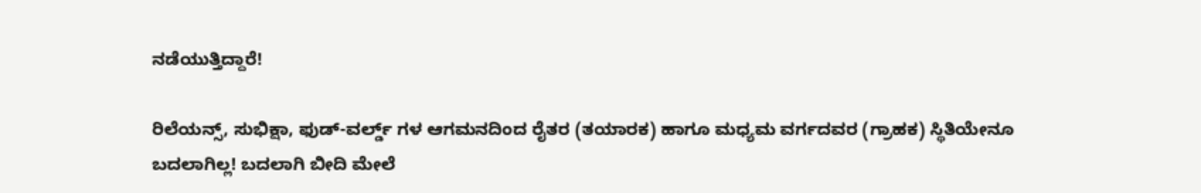ನಡೆಯುತ್ತಿದ್ದಾರೆ!

ರಿಲೆಯನ್ಸ್, ಸುಭಿಕ್ಷಾ, ಫುಡ್-ವರ್ಲ್ಡ್ ಗಳ ಆಗಮನದಿಂದ ರೈತರ (ತಯಾರಕ) ಹಾಗೂ ಮಧ್ಯಮ ವರ್ಗದವರ (ಗ್ರಾಹಕ) ಸ್ಥಿತಿಯೇನೂ ಬದಲಾಗಿಲ್ಲ! ಬದಲಾಗಿ ಬೀದಿ ಮೇಲೆ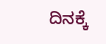ದಿನಕ್ಕೆ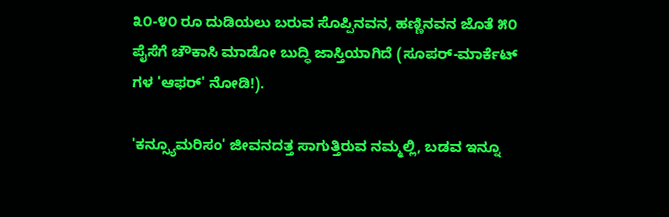೩೦-೪೦ ರೂ ದುಡಿಯಲು ಬರುವ ಸೊಪ್ಪಿನವನ, ಹಣ್ಣಿನವನ ಜೊತೆ ೫೦ ಪೈಸೆಗೆ ಚೌಕಾಸಿ ಮಾಡೋ ಬುದ್ಧಿ ಜಾಸ್ತಿಯಾಗಿದೆ (ಸೂಪರ್-ಮಾರ್ಕೆಟ್ ಗಳ 'ಆಫರ್' ನೋಡಿ!).

'ಕನ್ಸ್ಯೂಮರಿಸಂ' ಜೀವನದತ್ತ ಸಾಗುತ್ತಿರುವ ನಮ್ಮಲ್ಲಿ, ಬಡವ ಇನ್ನೂ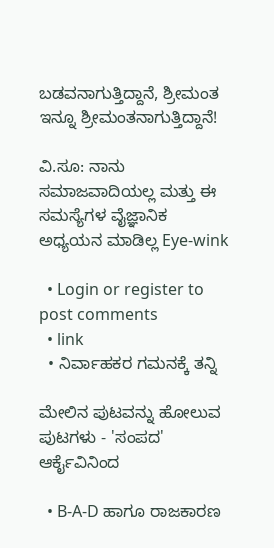ಬಡವನಾಗುತ್ತಿದ್ದಾನೆ, ಶ್ರೀಮಂತ ಇನ್ನೂ ಶ್ರೀಮಂತನಾಗುತ್ತಿದ್ದಾನೆ!

ವಿ.ಸೂ: ನಾನು ಸಮಾಜವಾದಿಯಲ್ಲ ಮತ್ತು ಈ ಸಮಸ್ಯೆಗಳ ವೈಜ್ಞಾನಿಕ ಅಧ್ಯಯನ ಮಾಡಿಲ್ಲ Eye-wink

  • Login or register to post comments
  • link
  • ನಿರ್ವಾಹಕರ ಗಮನಕ್ಕೆ ತನ್ನಿ

ಮೇಲಿನ ಪುಟವನ್ನು ಹೋಲುವ ಪುಟಗಳು - 'ಸಂಪದ' ಆರ್ಕೈವಿನಿಂದ

  • B-A-D ಹಾಗೂ ರಾಜಕಾರಣ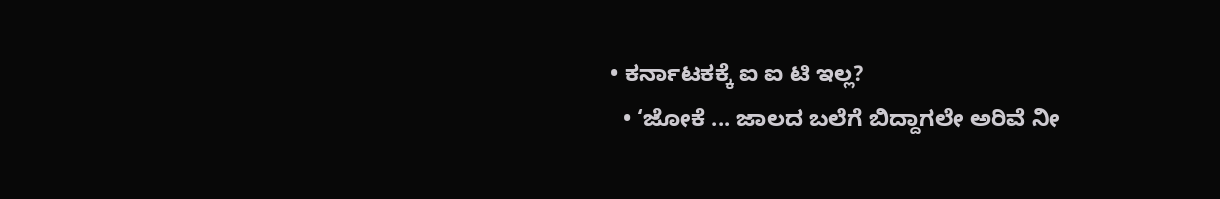• ಕರ್ನಾಟಕಕ್ಕೆ ಐ ಐ ಟಿ ಇಲ್ಲ?
  • ‘ಜೋಕೆ ... ಜಾಲದ ಬಲೆಗೆ ಬಿದ್ದಾಗಲೇ ಅರಿವೆ ನೀ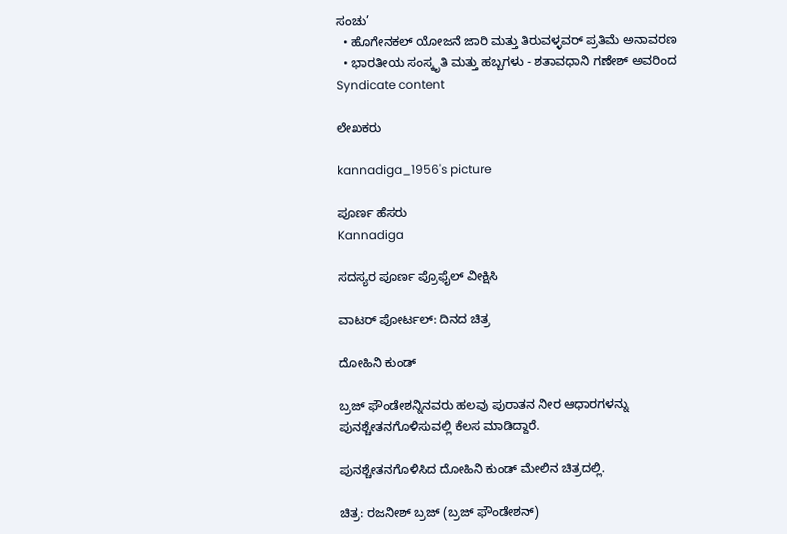ಸಂಚು’
  • ಹೊಗೇನಕಲ್ ಯೋಜನೆ ಜಾರಿ ಮತ್ತು ತಿರುವಳ್ಳವರ್ ಪ್ರತಿಮೆ ಅನಾವರಣ
  • ಭಾರತೀಯ ಸಂಸ್ಕೃತಿ ಮತ್ತು ಹಬ್ಬಗಳು - ಶತಾವಧಾನಿ ಗಣೇಶ್ ಅವರಿಂದ
Syndicate content

ಲೇಖಕರು

kannadiga_1956's picture

ಪೂರ್ಣ ಹೆಸರು
Kannadiga

ಸದಸ್ಯರ ಪೂರ್ಣ ಪ್ರೊಫೈಲ್ ವೀಕ್ಷಿಸಿ

ವಾಟರ್ ಪೋರ್ಟಲ್: ದಿನದ ಚಿತ್ರ

ದೋಹಿನಿ ಕುಂಡ್

ಬ್ರಜ್ ಫೌಂಡೇಶನ್ನಿನವರು ಹಲವು ಪುರಾತನ ನೀರ ಆಧಾರಗಳನ್ನು ಪುನಶ್ಚೇತನಗೊಳಿಸುವಲ್ಲಿ ಕೆಲಸ ಮಾಡಿದ್ದಾರೆ.

ಪುನಶ್ಚೇತನಗೊಳಿಸಿದ ದೋಹಿನಿ ಕುಂಡ್ ಮೇಲಿನ ಚಿತ್ರದಲ್ಲಿ.

ಚಿತ್ರ: ರಜನೀಶ್ ಬ್ರಜ್ (ಬ್ರಜ್ ಫೌಂಡೇಶನ್)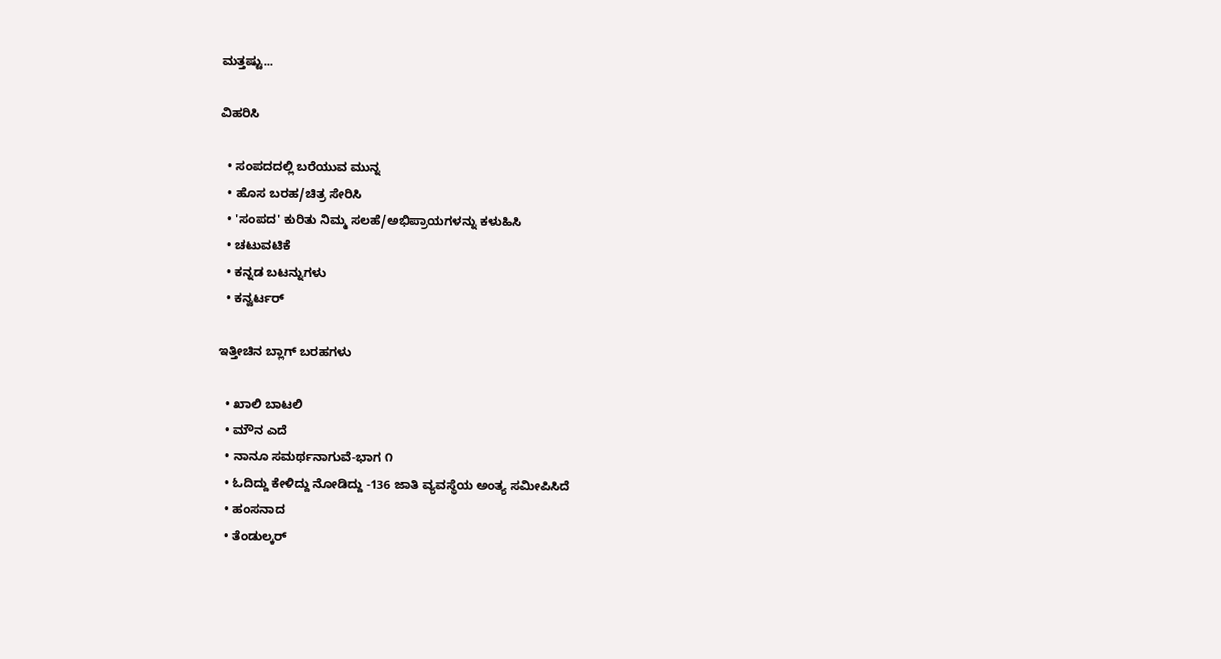ಮತ್ತಷ್ಟು...

ವಿಹರಿಸಿ

  • ಸಂಪದದಲ್ಲಿ ಬರೆಯುವ ಮುನ್ನ
  • ಹೊಸ ಬರಹ/ಚಿತ್ರ ಸೇರಿಸಿ
  • 'ಸಂಪದ' ಕುರಿತು ನಿಮ್ಮ ಸಲಹೆ/ಅಭಿಪ್ರಾಯಗಳನ್ನು ಕಳುಹಿಸಿ
  • ಚಟುವಟಿಕೆ
  • ಕನ್ನಡ ಬಟನ್ನುಗಳು
  • ಕನ್ವರ್ಟರ್

ಇತ್ತೀಚಿನ ಬ್ಲಾಗ್ ಬರಹಗಳು

  • ಖಾಲಿ ಬಾಟಲಿ
  • ಮೌನ ಎದೆ
  • ನಾನೂ ಸಮರ್ಥನಾಗುವೆ-ಭಾಗ ೧
  • ಓದಿದ್ದು ಕೇಳಿದ್ದು ನೋಡಿದ್ದು -136 ಜಾತಿ ವ್ಯವಸ್ಥೆಯ ಅಂತ್ಯ ಸಮೀಪಿಸಿದೆ
  • ಹಂಸನಾದ
  • ತೆಂಡುಲ್ಕರ್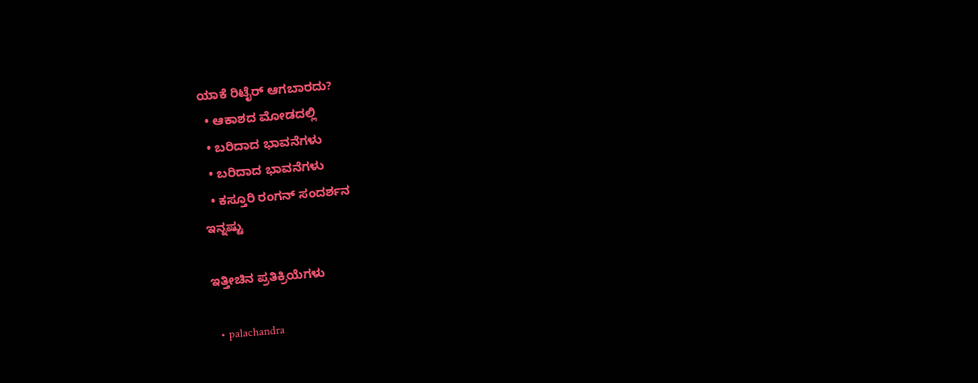ಯಾಕೆ ರಿಟೈರ್ ಆಗಬಾರದು?
  • ಆಕಾಶದ ಮೋಡದಲ್ಲಿ
  • ಬರಿದಾದ ಭಾವನೆಗಳು
  • ಬರಿದಾದ ಭಾವನೆಗಳು
  • ಕಸ್ತೂರಿ ರಂಗನ್ ಸಂದರ್ಶನ
ಇನ್ನಷ್ಟು

ಇತ್ತೀಚಿನ ಪ್ರತಿಕ್ರಿಯೆಗಳು

  • palachandra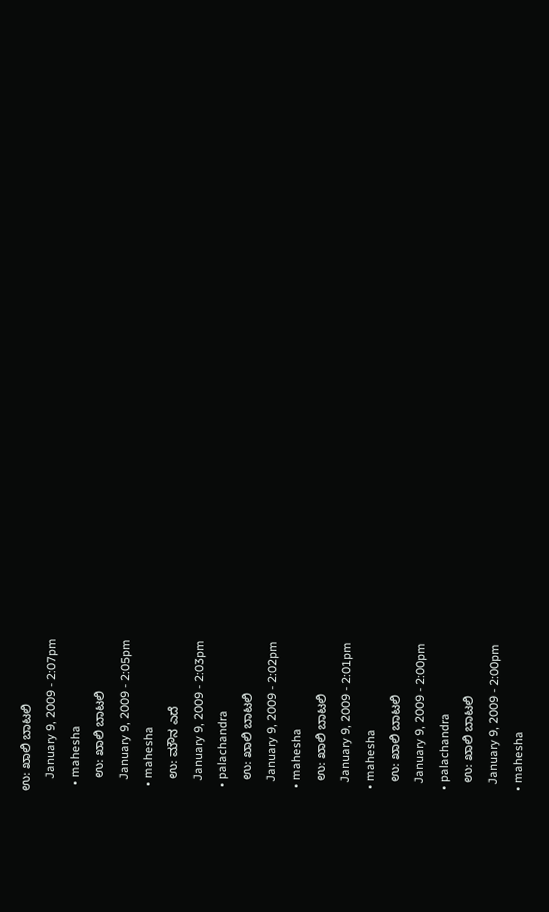ಉ: ಖಾಲಿ ಬಾಟಲಿ
    January 9, 2009 - 2:07pm
  • mahesha
    ಉ: ಖಾಲಿ ಬಾಟಲಿ
    January 9, 2009 - 2:05pm
  • mahesha
    ಉ: ಮೌನ ಎದೆ
    January 9, 2009 - 2:03pm
  • palachandra
    ಉ: ಖಾಲಿ ಬಾಟಲಿ
    January 9, 2009 - 2:02pm
  • mahesha
    ಉ: ಖಾಲಿ ಬಾಟಲಿ
    January 9, 2009 - 2:01pm
  • mahesha
    ಉ: ಖಾಲಿ ಬಾಟಲಿ
    January 9, 2009 - 2:00pm
  • palachandra
    ಉ: ಖಾಲಿ ಬಾಟಲಿ
    January 9, 2009 - 2:00pm
  • mahesha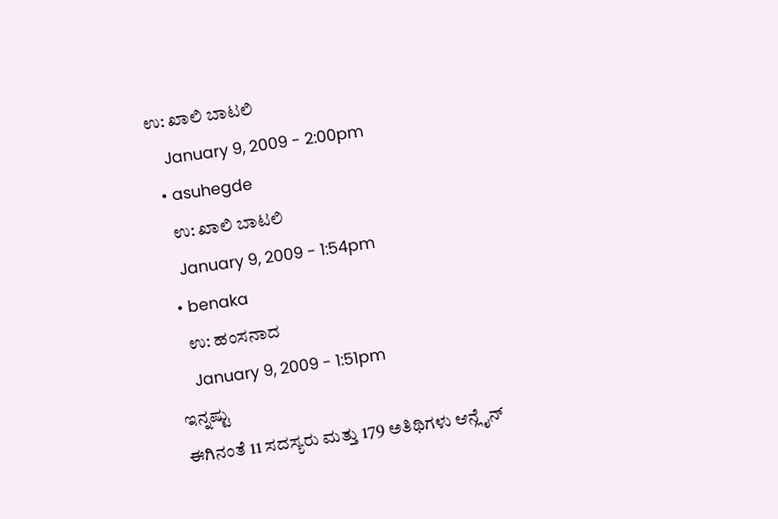ಉ: ಖಾಲಿ ಬಾಟಲಿ
    January 9, 2009 - 2:00pm
  • asuhegde
    ಉ: ಖಾಲಿ ಬಾಟಲಿ
    January 9, 2009 - 1:54pm
  • benaka
    ಉ: ಹಂಸನಾದ
    January 9, 2009 - 1:51pm
ಇನ್ನಷ್ಟು
ಈಗಿನಂತೆ 11 ಸದಸ್ಯರು ಮತ್ತು 179 ಅತಿಥಿಗಳು ಆನ್ಲೈನ್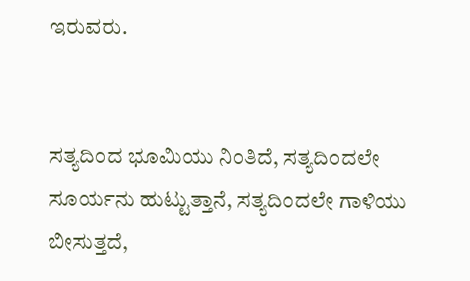ಇರುವರು.


ಸತ್ಯದಿಂದ ಭೂಮಿಯು ನಿಂತಿದೆ, ಸತ್ಯದಿಂದಲೇ ಸೂರ್ಯನು ಹುಟ್ಟುತ್ತಾನೆ, ಸತ್ಯದಿಂದಲೇ ಗಾಳಿಯು ಬೀಸುತ್ತದೆ,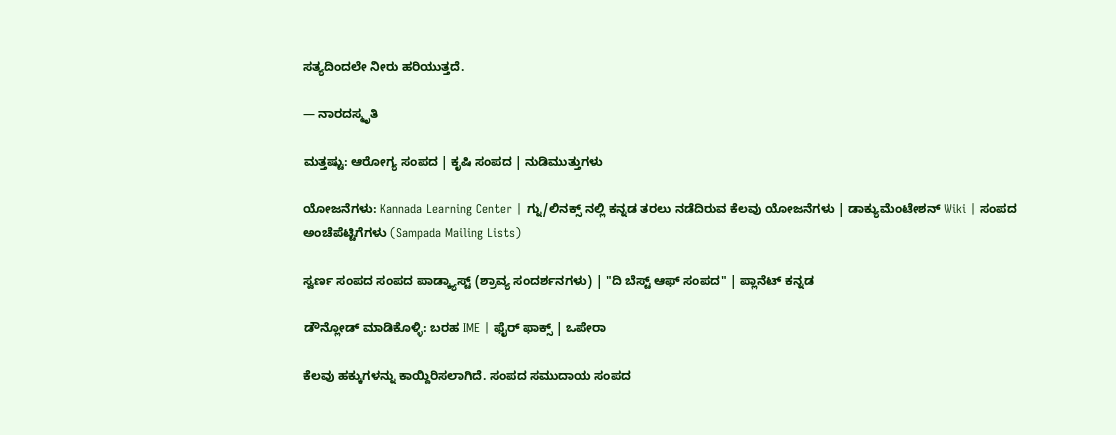ಸತ್ಯದಿಂದಲೇ ನೀರು ಹರಿಯುತ್ತದೆ.

— ನಾರದಸ್ಮೃತಿ

ಮತ್ತಷ್ಟು: ಆರೋಗ್ಯ ಸಂಪದ | ಕೃಷಿ ಸಂಪದ | ನುಡಿಮುತ್ತುಗಳು

ಯೋಜನೆಗಳು: Kannada Learning Center | ಗ್ನು/ಲಿನಕ್ಸ್ ನಲ್ಲಿ ಕನ್ನಡ ತರಲು ನಡೆದಿರುವ ಕೆಲವು ಯೋಜನೆಗಳು | ಡಾಕ್ಯುಮೆಂಟೇಶನ್ Wiki | ಸಂಪದ ಅಂಚೆಪೆಟ್ಟಿಗೆಗಳು (Sampada Mailing Lists)

ಸ್ವರ್ಣ ಸಂಪದ ಸಂಪದ ಪಾಡ್ಕ್ಯಾಸ್ಟ್ (ಶ್ರಾವ್ಯ ಸಂದರ್ಶನಗಳು) | "ದಿ ಬೆಸ್ಟ್ ಆಫ್ ಸಂಪದ" | ಪ್ಲಾನೆಟ್ ಕನ್ನಡ

ಡೌನ್ಲೋಡ್ ಮಾಡಿಕೊಳ್ಳಿ: ಬರಹ IME | ಫೈರ್ ಫಾಕ್ಸ್ | ಒಪೇರಾ

ಕೆಲವು ಹಕ್ಕುಗಳನ್ನು ಕಾಯ್ದಿರಿಸಲಾಗಿದೆ. ಸಂಪದ ಸಮುದಾಯ ಸಂಪದ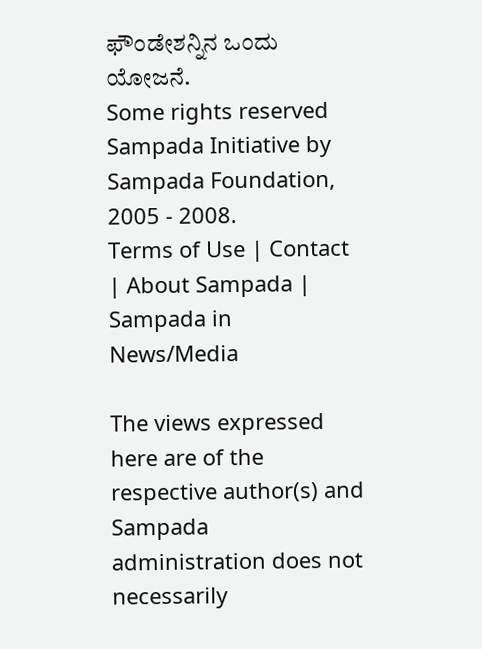ಫೌಂಡೇಶನ್ನಿನ ಒಂದು ಯೋಜನೆ.
Some rights reserved Sampada Initiative by Sampada Foundation, 2005 - 2008.
Terms of Use | Contact | About Sampada | Sampada in News/Media

The views expressed here are of the respective author(s) and Sampada administration does not necessarily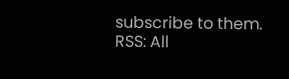subscribe to them.
RSS: All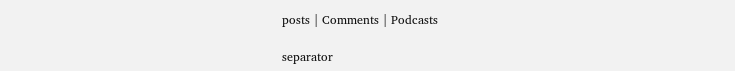posts | Comments | Podcasts

separator